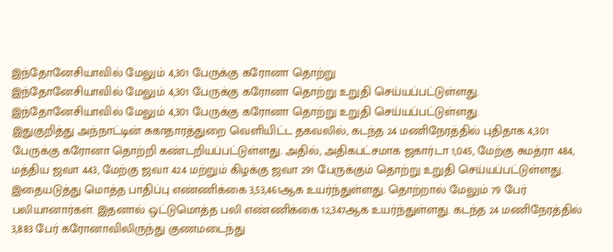இந்தோனேசியாவில் மேலும் 4,301 பேருக்கு கரோனா தொற்று
இந்தோனேசியாவில் மேலும் 4,301 பேருக்கு கரோனா தொற்று உறுதி செய்யப்பட்டுள்ளது.
இந்தோனேசியாவில் மேலும் 4,301 பேருக்கு கரோனா தொற்று உறுதி செய்யப்பட்டுள்ளது.
இதுகுறித்து அந்நாட்டின் சுகாதாரத்துறை வெளியிட்ட தகவலில், கடந்த 24 மணிநேரத்தில் புதிதாக 4,301 பேருக்கு கரோனா தொற்றி கண்டறியப்பட்டுள்ளது. அதில், அதிகபட்சமாக ஜகார்டா 1,045, மேற்கு சுமத்ரா 484, மத்திய ஜவா 443, மேற்கு ஜவா 424 மற்றும் கிழக்கு ஜவா 291 பேருக்கும் தொற்று உறுதி செய்யப்பட்டுள்ளது.
இதையடுத்து மொத்த பாதிப்பு எண்ணிக்கை 3,53,461ஆக உயர்ந்துள்ளது. தொற்றால் மேலும் 79 பேர் பலியானார்கள். இதனால் ஒட்டுமொத்த பலி எண்ணிக்கை 12,347ஆக உயர்ந்துள்ளது. கடந்த 24 மணிநேரத்தில் 3,883 பேர் கரோனாவிலிருந்து குணமடைந்து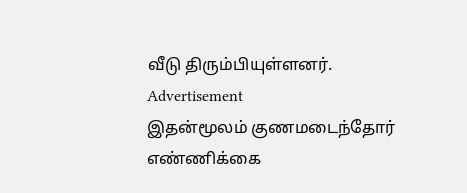வீடு திரும்பியுள்ளனர்.
Advertisement
இதன்மூலம் குணமடைந்தோர் எண்ணிக்கை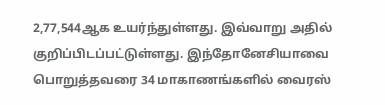2,77,544ஆக உயர்ந்துள்ளது. இவ்வாறு அதில் குறிப்பிடப்பட்டுள்ளது. இந்தோனேசியாவை பொறுத்தவரை 34 மாகாணங்களில் வைரஸ்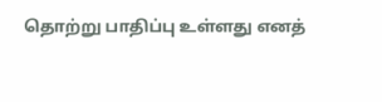தொற்று பாதிப்பு உள்ளது எனத்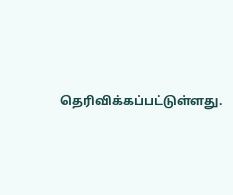தெரிவிக்கப்பட்டுள்ளது.